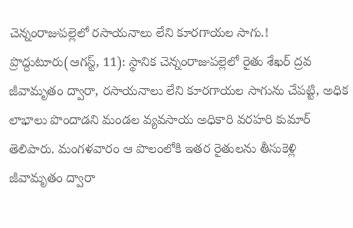చెన్నంరాజుపల్లెలో రసాయనాలు లేని కూరగాయల సాగు.!
ప్రొద్దుటూరు(ఆగస్ట్, 11): స్థానిక చెన్నంరాజుపల్లెలో రైతు శేఖర్ ద్రవ జీవామృతం ద్వారా, రసాయనాలు లేని కూరగాయల సాగును చేపట్టి, అధిక లాభాలు పొందాడని మండల వ్యవసాయ అధికారి వరహరి కుమార్ తెలిపారు. మంగళవారం ఆ పొలంలోకి ఇతర రైతులను తీసుకెళ్లి జీవామృతం ద్వారా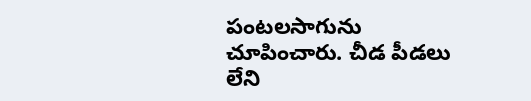పంటలసాగును చూపించారు. చీడ పీడలు లేని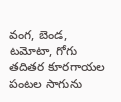వంగ, బెండ, టమోటా, గోగు తదితర కూరగాయల పంటల సాగును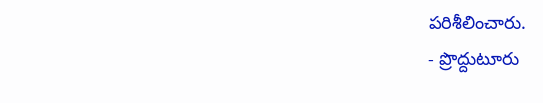పరిశీలించారు.
- ప్రొద్దుటూరు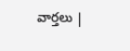వార్తలు |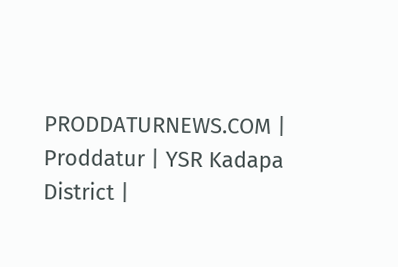PRODDATURNEWS.COM | Proddatur | YSR Kadapa District |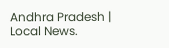Andhra Pradesh | Local News.